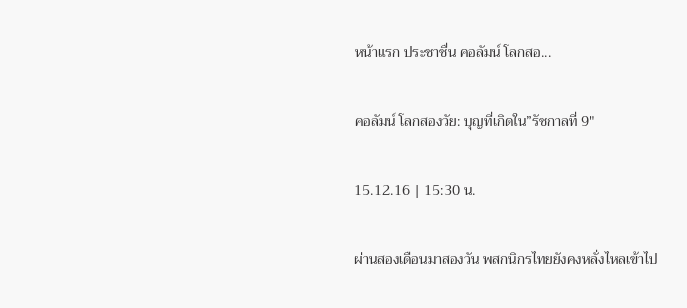หน้าแรก ประชาชื่น คอลัมน์ โลกสอ...

คอลัมน์ โลกสองวัย: บุญที่เกิดใน”รัชกาลที่ 9″

15.12.16 | 15:30 น.

ผ่านสองเดือนมาสองวัน พสกนิกรไทยยังคงหลั่งไหลเข้าไป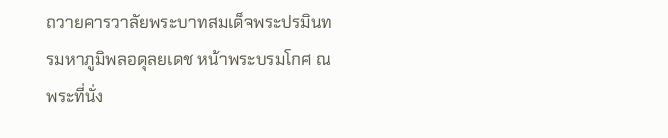ถวายคารวาลัยพระบาทสมเด็จพระปรมินทรมหาภูมิพลอดุลยเดช หน้าพระบรมโกศ ณ พระที่นั่ง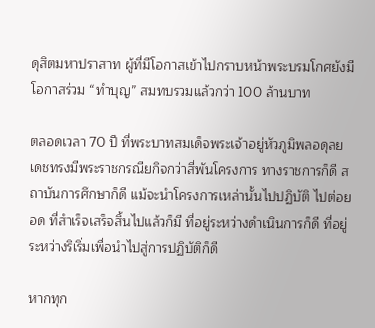ดุสิตมหาปราสาท ผู้ที่มีโอกาสเข้าไปกราบหน้าพระบรมโกศยังมีโอกาสร่วม “ทำบุญ” สมทบรวมแล้วกว่า 100 ล้านบาท

ตลอดเวลา 70 ปี ที่พระบาทสมเด็จพระเจ้าอยู่หัวภูมิพลอดุลยเดชทรงมีพระราชกรณียกิจกว่าสี่พันโครงการ ทางราชการก็ดี สถาบันการศึกษาก็ดี แม้จะนำโครงการเหล่านั้นไปปฏิบัติ ไปต่อยอด ที่สำเร็จเสร็จสิ้นไปแล้วก็มี ที่อยู่ระหว่างดำเนินการก็ดี ที่อยู่ระหว่างริเริ่มเพื่อนำไปสู่การปฏิบัติก็ดี

หากทุก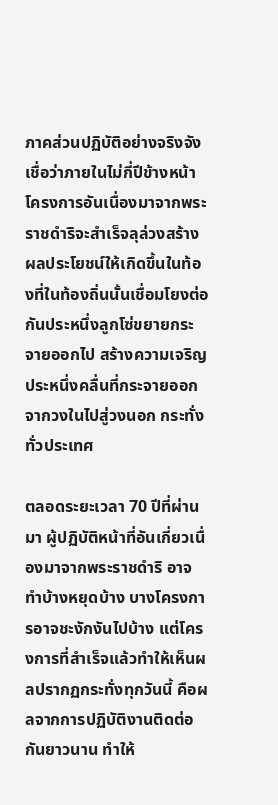ภาคส่วนปฏิบัติอย่างจริงจัง เชื่อว่าภายในไม่กี่ปีข้างหน้า โครงการอันเนื่องมาจากพระราชดำริจะสำเร็จลุล่วงสร้างผลประโยชน์ให้เกิดขึ้นในท้องที่ในท้องถิ่นนั้นเชื่อมโยงต่อกันประหนึ่งลูกโซ่ขยายกระจายออกไป สร้างความเจริญประหนึ่งคลื่นที่กระจายออกจากวงในไปสู่วงนอก กระทั่งทั่วประเทศ

ตลอดระยะเวลา 70 ปีที่ผ่านมา ผู้ปฏิบัติหน้าที่อันเกี่ยวเนื่องมาจากพระราชดำริ อาจทำบ้างหยุดบ้าง บางโครงการอาจชะงักงันไปบ้าง แต่โครงการที่สำเร็จแล้วทำให้เห็นผลปรากฏกระทั่งทุกวันนี้ คือผลจากการปฏิบัติงานติดต่อกันยาวนาน ทำให้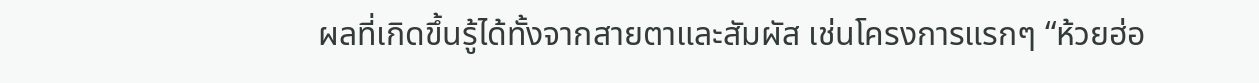ผลที่เกิดขึ้นรู้ได้ทั้งจากสายตาและสัมผัส เช่นโครงการแรกๆ “ห้วยฮ่อ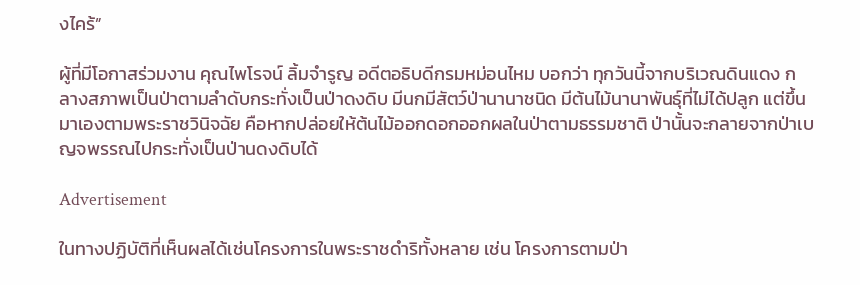งไคร้”

ผู้ที่มีโอกาสร่วมงาน คุณไพโรจน์ ลิ้มจำรูญ อดีตอธิบดีกรมหม่อนไหม บอกว่า ทุกวันนี้จากบริเวณดินแดง กลางสภาพเป็นป่าตามลำดับกระทั่งเป็นป่าดงดิบ มีนกมีสัตว์ป่านานาชนิด มีต้นไม้นานาพันธุ์ที่ไม่ได้ปลูก แต่ขึ้นมาเองตามพระราชวินิจฉัย คือหากปล่อยให้ต้นไม้ออกดอกออกผลในป่าตามธรรมชาติ ป่านั้นจะกลายจากป่าเบญจพรรณไปกระทั่งเป็นป่านดงดิบได้

Advertisement

ในทางปฏิบัติที่เห็นผลได้เช่นโครงการในพระราชดำริทั้งหลาย เช่น โครงการตามป่า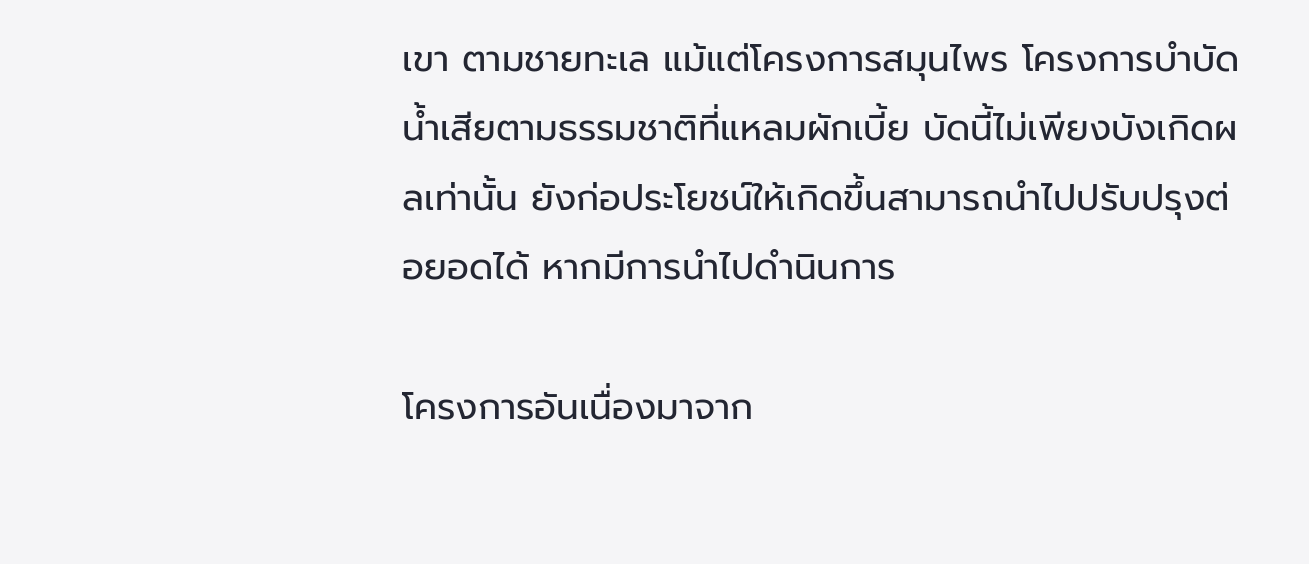เขา ตามชายทะเล แม้แต่โครงการสมุนไพร โครงการบำบัดน้ำเสียตามธรรมชาติที่แหลมผักเบี้ย บัดนี้ไม่เพียงบังเกิดผลเท่านั้น ยังก่อประโยชน์ให้เกิดขึ้นสามารถนำไปปรับปรุงต่อยอดได้ หากมีการนำไปดำนินการ

โครงการอันเนื่องมาจาก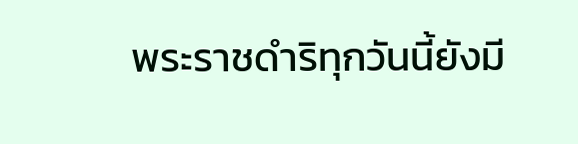พระราชดำริทุกวันนี้ยังมี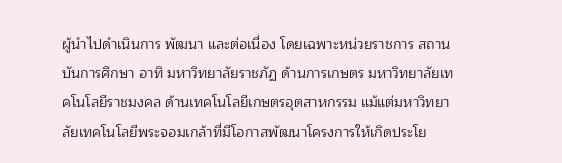ผู้นำไปดำเนินการ พัฒนา และต่อเนื่อง โดยเฉพาะหน่วยราชการ สถานบันการศึกษา อาทิ มหาวิทยาลัยราชภัฏ ด้านการเกษตร มหาวิทยาลัยเทคโนโลยีราชมงคล ด้านเทคโนโลยีเกษตรอุตสาหกรรม แม้แต่มหาวิทยาลัยเทคโนโลยีพระจอมเกล้าที่มีโอกาสพัฒนาโครงการให้เกิดประโย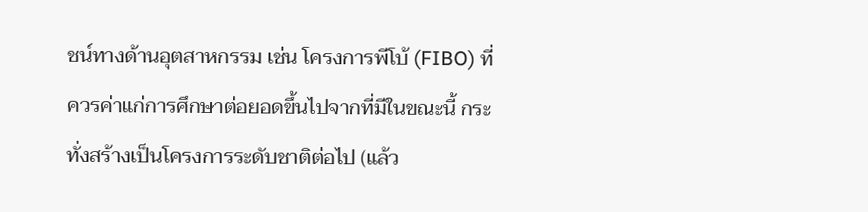ชน์ทางด้านอุตสาหกรรม เช่น โครงการพีโบ้ (FIBO) ที่ควรค่าแก่การศึกษาต่อยอดขึ้นไปจากที่มีในขณะนี้ กระทั่งสร้างเป็นโครงการระดับชาติต่อไป (แล้ว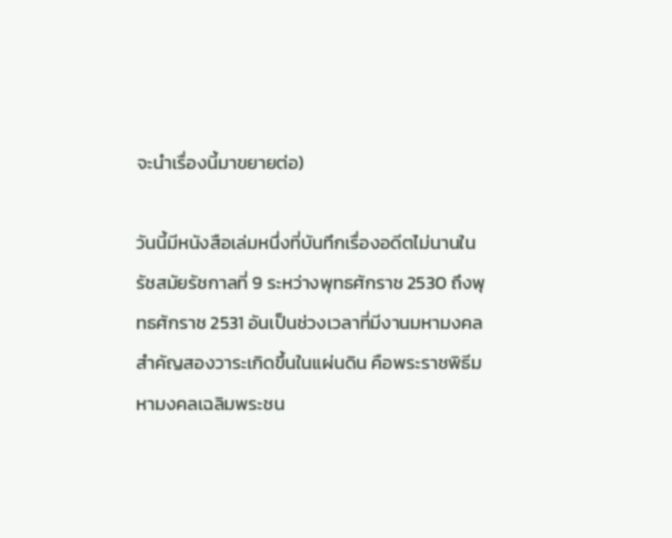จะนำเรื่องนี้มาขยายต่อ)

วันนี้มีหนังสือเล่มหนึ่งที่บันทึกเรื่องอดีตไม่นานในรัชสมัยรัชกาลที่ 9 ระหว่างพุทธศักราช 2530 ถึงพุทธศักราช 2531 อันเป็นช่วงเวลาที่มีงานมหามงคลสำคัญสองวาระเกิดขึ้นในแผ่นดิน คือพระราชพิธีมหามงคลเฉลิมพระชน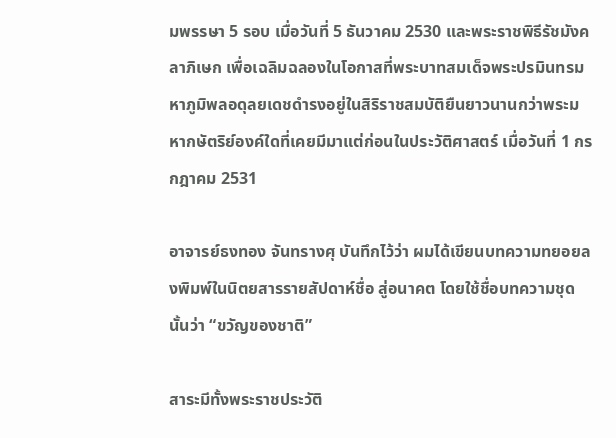มพรรษา 5 รอบ เมื่อวันที่ 5 ธันวาคม 2530 และพระราชพิธีรัชมังคลาภิเษก เพื่อเฉลิมฉลองในโอกาสที่พระบาทสมเด็จพระปรมินทรมหาภูมิพลอดุลยเดชดำรงอยู่ในสิริราชสมบัติยืนยาวนานกว่าพระมหากษัตริย์องค์ใดที่เคยมีมาแต่ก่อนในประวัติศาสตร์ เมื่อวันที่ 1 กรกฎาคม 2531

อาจารย์ธงทอง จันทรางศุ บันทึกไว้ว่า ผมได้เขียนบทความทยอยลงพิมพ์ในนิตยสารรายสัปดาห์ชื่อ สู่อนาคต โดยใช้ชื่อบทความชุดนั้นว่า “ขวัญของชาติ”

สาระมีทั้งพระราชประวัติ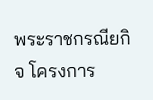พระราชกรณียกิจ โครงการ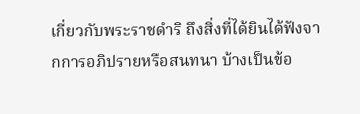เกี่ยวกับพระราชดำริ ถึงสิ่งที่ได้ยินได้ฟังจากการอภิปรายหรือสนทนา บ้างเป็นข้อ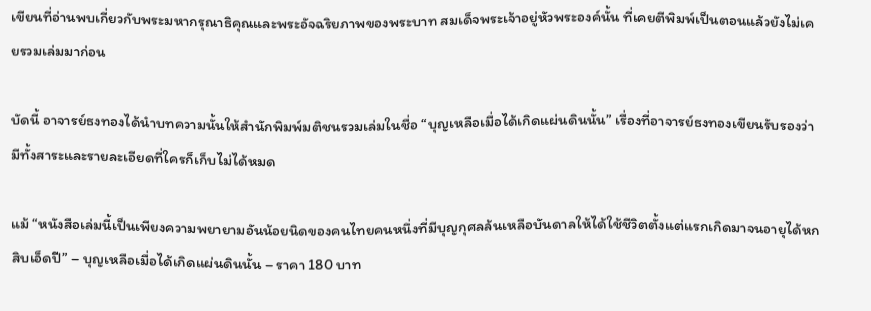เขียนที่อ่านพบเกี่ยวกับพระมหากรุณาธิคุณและพระอัจฉริยภาพของพระบาท สมเด็จพระเจ้าอยู่หัวพระองค์นั้น ที่เคยตีพิมพ์เป็นตอนแล้วยังไม่เคยรวมเล่มมาก่อน

บัดนี้ อาจารย์ธงทองได้นำบทความนั้นให้สำนักพิมพ์มติชนรวมเล่มในชื่อ “บุญเหลือเมื่อได้เกิดแผ่นดินนั้น” เรื่องที่อาจารย์ธงทองเขียนรับรองว่ามีทั้งสาระและรายละเอียดที่ใครก็เก็บไม่ได้หมด

แม้ “หนังสือเล่มนี้เป็นเพียงความพยายามอันน้อยนิดของคนไทยคนหนึ่งที่มีบุญกุศลล้นเหลือบันดาลให้ได้ใช้ชีวิตตั้งแต่แรกเกิดมาจนอายุได้หกสิบเอ็ดปี” – บุญเหลือเมื่อได้เกิดแผ่นดินนั้น – ราคา 180 บาท